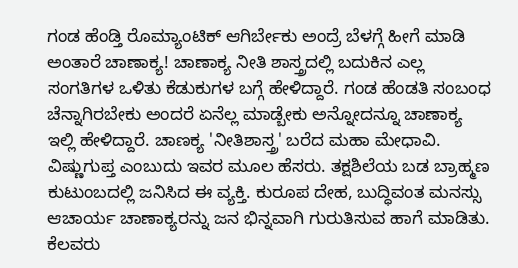ಗಂಡ ಹೆಂಡ್ತಿ ರೊಮ್ಯಾಂಟಿಕ್ ಆಗಿರ್ಬೇಕು ಅಂದ್ರೆ ಬೆಳಗ್ಗೆ ಹೀಗೆ ಮಾಡಿ ಅಂತಾರೆ ಚಾಣಾಕ್ಯ! ಚಾಣಾಕ್ಯ ನೀತಿ ಶಾಸ್ತ್ರದಲ್ಲಿ ಬದುಕಿನ ಎಲ್ಲ ಸಂಗತಿಗಳ ಒಳಿತು ಕೆಡುಕುಗಳ ಬಗ್ಗೆ ಹೇಳಿದ್ದಾರೆ. ಗಂಡ ಹೆಂಡತಿ ಸಂಬಂಧ ಚೆನ್ನಾಗಿರಬೇಕು ಅಂದರೆ ಏನೆಲ್ಲ ಮಾಡ್ಬೇಕು ಅನ್ನೋದನ್ನೂ ಚಾಣಾಕ್ಯ ಇಲ್ಲಿ ಹೇಳಿದ್ದಾರೆ. ಚಾಣಕ್ಯ 'ನೀತಿಶಾಸ್ತ್ರ' ಬರೆದ ಮಹಾ ಮೇಧಾವಿ. ವಿಷ್ಣುಗುಪ್ತ ಎಂಬುದು ಇವರ ಮೂಲ ಹೆಸರು. ತಕ್ಷಶಿಲೆಯ ಬಡ ಬ್ರಾಹ್ಮಣ ಕುಟುಂಬದಲ್ಲಿ ಜನಿಸಿದ ಈ ವ್ಯಕ್ತಿ. ಕುರೂಪ ದೇಹ, ಬುದ್ಧಿವಂತ ಮನಸ್ಸು ಆಚಾರ್ಯ ಚಾಣಾಕ್ಯರನ್ನು ಜನ ಭಿನ್ನವಾಗಿ ಗುರುತಿಸುವ ಹಾಗೆ ಮಾಡಿತು. ಕೆಲವರು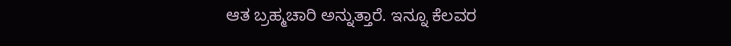ಆತ ಬ್ರಹ್ಮಚಾರಿ ಅನ್ನುತ್ತಾರೆ. ಇನ್ನೂ ಕೆಲವರ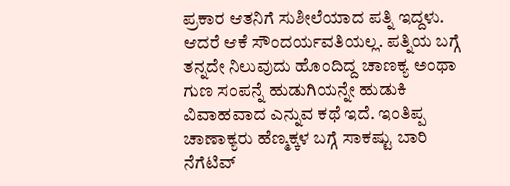ಪ್ರಕಾರ ಆತನಿಗೆ ಸುಶೀಲೆಯಾದ ಪತ್ನಿ ಇದ್ದಳು. ಆದರೆ ಆಕೆ ಸೌಂದರ್ಯವತಿಯಲ್ಲ. ಪತ್ನಿಯ ಬಗ್ಗೆ ತನ್ನದೇ ನಿಲುವುದು ಹೊಂದಿದ್ದ ಚಾಣಕ್ಯ ಅಂಥಾ ಗುಣ ಸಂಪನ್ನೆ ಹುಡುಗಿಯನ್ನೇ ಹುಡುಕಿ ವಿವಾಹವಾದ ಎನ್ನುವ ಕಥೆ ಇದೆ. ಇಂತಿಪ್ಪ ಚಾಣಾಕ್ಯರು ಹೆಣ್ಮಕ್ಕಳ ಬಗ್ಗೆ ಸಾಕಷ್ಟು ಬಾರಿ ನೆಗೆಟಿವ್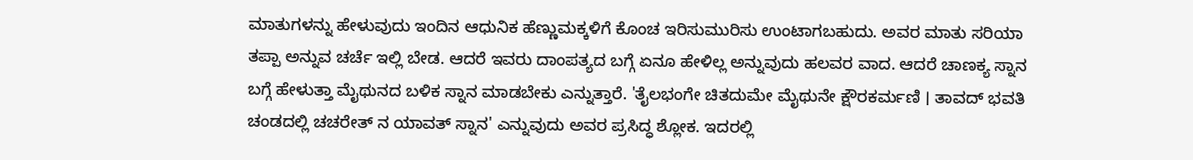ಮಾತುಗಳನ್ನು ಹೇಳುವುದು ಇಂದಿನ ಆಧುನಿಕ ಹೆಣ್ಣುಮಕ್ಕಳಿಗೆ ಕೊಂಚ ಇರಿಸುಮುರಿಸು ಉಂಟಾಗಬಹುದು. ಅವರ ಮಾತು ಸರಿಯಾ ತಪ್ಪಾ ಅನ್ನುವ ಚರ್ಚೆ ಇಲ್ಲಿ ಬೇಡ. ಆದರೆ ಇವರು ದಾಂಪತ್ಯದ ಬಗ್ಗೆ ಏನೂ ಹೇಳಿಲ್ಲ ಅನ್ನುವುದು ಹಲವರ ವಾದ. ಆದರೆ ಚಾಣಕ್ಯ ಸ್ನಾನ ಬಗ್ಗೆ ಹೇಳುತ್ತಾ ಮೈಥುನದ ಬಳಿಕ ಸ್ನಾನ ಮಾಡಬೇಕು ಎನ್ನುತ್ತಾರೆ. 'ತೈಲಭಂಗೇ ಚಿತದುಮೇ ಮೈಥುನೇ ಕ್ಷೌರಕರ್ಮಣಿ । ತಾವದ್ ಭವತಿ ಚಂಡದಲ್ಲಿ ಚಚರೇತ್ ನ ಯಾವತ್ ಸ್ನಾನ' ಎನ್ನುವುದು ಅವರ ಪ್ರಸಿದ್ಧ ಶ್ಲೋಕ. ಇದರಲ್ಲಿ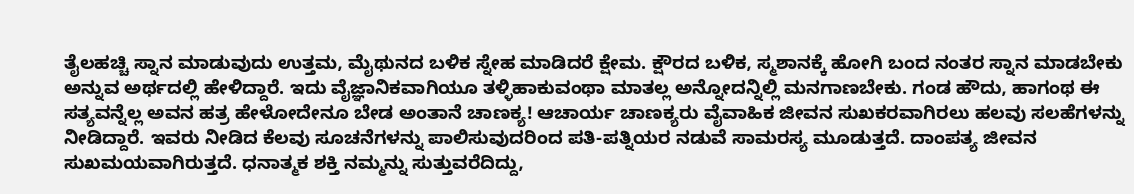ತೈಲಹಚ್ಚಿ ಸ್ನಾನ ಮಾಡುವುದು ಉತ್ತಮ, ಮೈಥುನದ ಬಳಿಕ ಸ್ನೇಹ ಮಾಡಿದರೆ ಕ್ಷೇಮ. ಕ್ಷೌರದ ಬಳಿಕ, ಸ್ಮಶಾನಕ್ಕೆ ಹೋಗಿ ಬಂದ ನಂತರ ಸ್ನಾನ ಮಾಡಬೇಕು ಅನ್ನುವ ಅರ್ಥದಲ್ಲಿ ಹೇಳಿದ್ದಾರೆ. ಇದು ವೈಜ್ಞಾನಿಕವಾಗಿಯೂ ತಳ್ಳಿಹಾಕುವಂಥಾ ಮಾತಲ್ಲ ಅನ್ನೋದನ್ನಿಲ್ಲಿ ಮನಗಾಣಬೇಕು. ಗಂಡ ಹೌದು, ಹಾಗಂಥ ಈ ಸತ್ಯವನ್ನೆಲ್ಲ ಅವನ ಹತ್ರ ಹೇಳೋದೇನೂ ಬೇಡ ಅಂತಾನೆ ಚಾಣಕ್ಯ! ಆಚಾರ್ಯ ಚಾಣಕ್ಯರು ವೈವಾಹಿಕ ಜೀವನ ಸುಖಕರವಾಗಿರಲು ಹಲವು ಸಲಹೆಗಳನ್ನು ನೀಡಿದ್ದಾರೆ. ಇವರು ನೀಡಿದ ಕೆಲವು ಸೂಚನೆಗಳನ್ನು ಪಾಲಿಸುವುದರಿಂದ ಪತಿ-ಪತ್ನಿಯರ ನಡುವೆ ಸಾಮರಸ್ಯ ಮೂಡುತ್ತದೆ. ದಾಂಪತ್ಯ ಜೀವನ ಸುಖಮಯವಾಗಿರುತ್ತದೆ. ಧನಾತ್ಮಕ ಶಕ್ತಿ ನಮ್ಮನ್ನು ಸುತ್ತುವರೆದಿದ್ದು,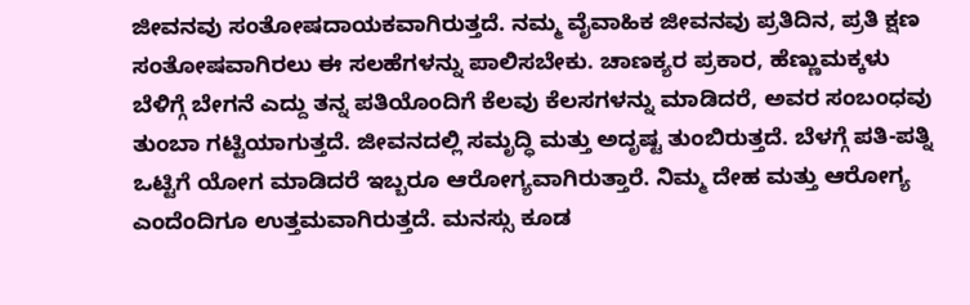ಜೀವನವು ಸಂತೋಷದಾಯಕವಾಗಿರುತ್ತದೆ. ನಮ್ಮ ವೈವಾಹಿಕ ಜೀವನವು ಪ್ರತಿದಿನ, ಪ್ರತಿ ಕ್ಷಣ ಸಂತೋಷವಾಗಿರಲು ಈ ಸಲಹೆಗಳನ್ನು ಪಾಲಿಸಬೇಕು. ಚಾಣಕ್ಯರ ಪ್ರಕಾರ, ಹೆಣ್ಣುಮಕ್ಕಳು ಬೆಳಿಗ್ಗೆ ಬೇಗನೆ ಎದ್ದು ತನ್ನ ಪತಿಯೊಂದಿಗೆ ಕೆಲವು ಕೆಲಸಗಳನ್ನು ಮಾಡಿದರೆ, ಅವರ ಸಂಬಂಧವು ತುಂಬಾ ಗಟ್ಟಿಯಾಗುತ್ತದೆ. ಜೀವನದಲ್ಲಿ ಸಮೃದ್ಧಿ ಮತ್ತು ಅದೃಷ್ಟ ತುಂಬಿರುತ್ತದೆ. ಬೆಳಗ್ಗೆ ಪತಿ-ಪತ್ನಿ ಒಟ್ಟಿಗೆ ಯೋಗ ಮಾಡಿದರೆ ಇಬ್ಬರೂ ಆರೋಗ್ಯವಾಗಿರುತ್ತಾರೆ. ನಿಮ್ಮ ದೇಹ ಮತ್ತು ಆರೋಗ್ಯ ಎಂದೆಂದಿಗೂ ಉತ್ತಮವಾಗಿರುತ್ತದೆ. ಮನಸ್ಸು ಕೂಡ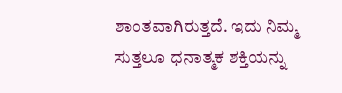ಶಾಂತವಾಗಿರುತ್ತದೆ. ಇದು ನಿಮ್ಮ ಸುತ್ತಲೂ ಧನಾತ್ಮಕ ಶಕ್ತಿಯನ್ನು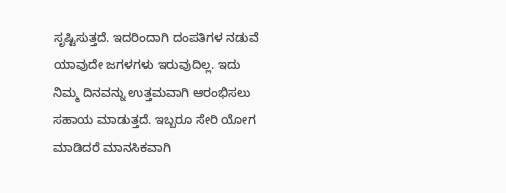ಸೃಷ್ಟಿಸುತ್ತದೆ. ಇದರಿಂದಾಗಿ ದಂಪತಿಗಳ ನಡುವೆ ಯಾವುದೇ ಜಗಳಗಳು ಇರುವುದಿಲ್ಲ. ಇದು ನಿಮ್ಮ ದಿನವನ್ನು ಉತ್ತಮವಾಗಿ ಆರಂಭಿಸಲು ಸಹಾಯ ಮಾಡುತ್ತದೆ. ಇಬ್ಬರೂ ಸೇರಿ ಯೋಗ ಮಾಡಿದರೆ ಮಾನಸಿಕವಾಗಿ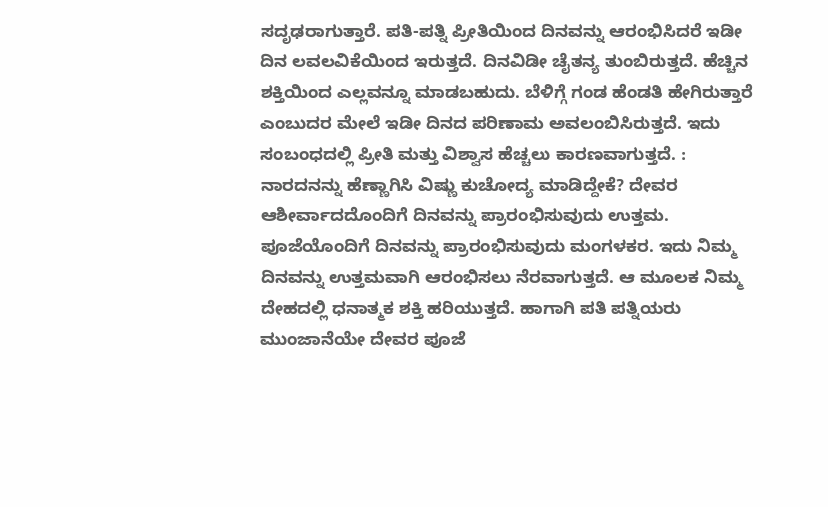ಸದೃಢರಾಗುತ್ತಾರೆ. ಪತಿ-ಪತ್ನಿ ಪ್ರೀತಿಯಿಂದ ದಿನವನ್ನು ಆರಂಭಿಸಿದರೆ ಇಡೀ ದಿನ ಲವಲವಿಕೆಯಿಂದ ಇರುತ್ತದೆ. ದಿನವಿಡೀ ಚೈತನ್ಯ ತುಂಬಿರುತ್ತದೆ. ಹೆಚ್ಚಿನ ಶಕ್ತಿಯಿಂದ ಎಲ್ಲವನ್ನೂ ಮಾಡಬಹುದು. ಬೆಳಿಗ್ಗೆ ಗಂಡ ಹೆಂಡತಿ ಹೇಗಿರುತ್ತಾರೆ ಎಂಬುದರ ಮೇಲೆ ಇಡೀ ದಿನದ ಪರಿಣಾಮ ಅವಲಂಬಿಸಿರುತ್ತದೆ. ಇದು ಸಂಬಂಧದಲ್ಲಿ ಪ್ರೀತಿ ಮತ್ತು ವಿಶ್ವಾಸ ಹೆಚ್ಚಲು ಕಾರಣವಾಗುತ್ತದೆ. : ನಾರದನನ್ನು ಹೆಣ್ಣಾಗಿಸಿ ವಿಷ್ಣು ಕುಚೋದ್ಯ ಮಾಡಿದ್ದೇಕೆ? ದೇವರ ಆಶೀರ್ವಾದದೊಂದಿಗೆ ದಿನವನ್ನು ಪ್ರಾರಂಭಿಸುವುದು ಉತ್ತಮ. ಪೂಜೆಯೊಂದಿಗೆ ದಿನವನ್ನು ಪ್ರಾರಂಭಿಸುವುದು ಮಂಗಳಕರ. ಇದು ನಿಮ್ಮ ದಿನವನ್ನು ಉತ್ತಮವಾಗಿ ಆರಂಭಿಸಲು ನೆರವಾಗುತ್ತದೆ. ಆ ಮೂಲಕ ನಿಮ್ಮ ದೇಹದಲ್ಲಿ ಧನಾತ್ಮಕ ಶಕ್ತಿ ಹರಿಯುತ್ತದೆ. ಹಾಗಾಗಿ ಪತಿ ಪತ್ನಿಯರು ಮುಂಜಾನೆಯೇ ದೇವರ ಪೂಜೆ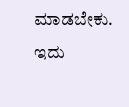ಮಾಡಬೇಕು. ಇದು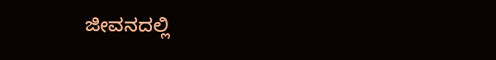ಜೀವನದಲ್ಲಿ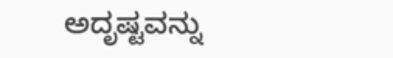ಅದೃಷ್ಟವನ್ನು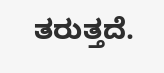ತರುತ್ತದೆ.